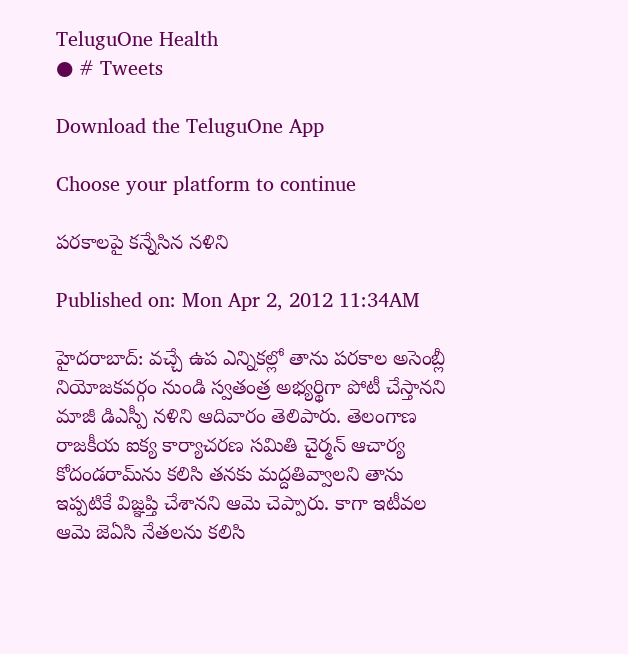TeluguOne Health
● # Tweets

Download the TeluguOne App

Choose your platform to continue

పరకాలపై కన్నేసిన నళిని

Published on: Mon Apr 2, 2012 11:34AM

హైదరాబాద్: వచ్చే ఉప ఎన్నికల్లో తాను పరకాల అసెంబ్లీ నియోజకవర్గం నుండి స్వతంత్ర అభ్యర్థిగా పోటీ చేస్తానని మాజీ డిఎస్పీ నళిని ఆదివారం తెలిపారు. తెలంగాణ రాజకీయ ఐక్య కార్యాచరణ సమితి చైర్మన్ ఆచార్య కోదండరామ్‌ను కలిసి తనకు మద్దతివ్వాలని తాను ఇప్పటికే విజ్ఞప్తి చేశానని ఆమె చెప్పారు. కాగా ఇటీవల ఆమె జెఏసి నేతలను కలిసి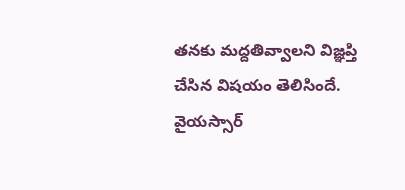తనకు మద్దతివ్వాలని విజ్ఞప్తి చేసిన విషయం తెలిసిందే. వైయస్సార్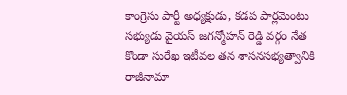కాంగ్రెసు పార్టీ అధ్యక్షుడు, కడప పార్లమెంటు సభ్యుడు వైయస్ జగన్మోహన్ రెడ్డి వర్గం నేత కొండా సురేఖ ఇటీవల తన శాసనసభ్యత్వానికి రాజీనామా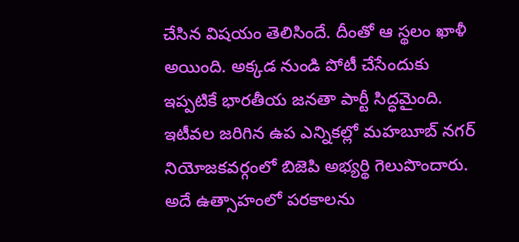చేసిన విషయం తెలిసిందే. దీంతో ఆ స్థలం ఖాళీ అయింది. అక్కడ నుండి పోటీ చేసేందుకు ఇప్పటికే భారతీయ జనతా పార్టీ సిద్ధమైంది. ఇటీవల జరిగిన ఉప ఎన్నికల్లో మహబూబ్ నగర్ నియోజకవర్గంలో బిజెపి అభ్యర్థి గెలుపొందారు. అదే ఉత్సాహంలో పరకాలను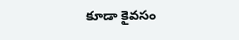కూడా కైవసం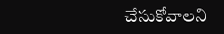చేసుకోవాలని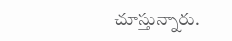చూస్తున్నారు.